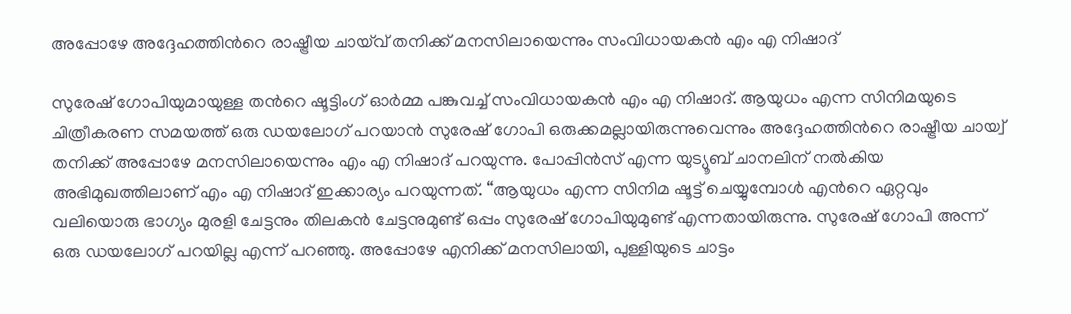അപ്പോഴേ അദ്ദേഹത്തിന്‍റെ രാഷ്ട്രീയ ചായ്‌വ് തനിക്ക് മനസിലായെന്നും സംവിധായകൻ എം എ നിഷാദ്

സുരേഷ് ഗോപിയുമായുള്ള തന്‍റെ ഷൂട്ടിംഗ് ഓര്‍മ്മ പങ്കുവച്ച് സംവിധായകന്‍ എം എ നിഷാദ്. ആയുധം എന്ന സിനിമയുടെ ചിത്രീകരണ സമയത്ത് ഒരു ഡയലോഗ് പറയാന്‍ സുരേഷ് ഗോപി ഒരുക്കമല്ലായിരുന്നുവെന്നും അദ്ദേഹത്തിന്‍റെ രാഷ്ട്രീയ ചായ്വ് തനിക്ക് അപ്പോഴേ മനസിലായെന്നും എം എ നിഷാദ് പറയുന്നു. പോപ്പിന്‍സ് എന്ന യുട്യൂബ് ചാനലിന് നല്‍കിയ അഭിമുഖത്തിലാണ് എം എ നിഷാദ് ഇക്കാര്യം പറയുന്നത്. “ആയുധം എന്ന സിനിമ ഷൂട്ട് ചെയ്യുമ്പോള്‍ എന്‍റെ ഏറ്റവും വലിയൊരു ഭാഗ്യം മുരളി ചേട്ടനും തിലകന്‍ ചേട്ടനുമുണ്ട് ഒപ്പം സുരേഷ് ഗോപിയുമുണ്ട് എന്നതായിരുന്നു. സുരേഷ് ഗോപി അന്ന് ഒരു ഡയലോഗ് പറയില്ല എന്ന് പറഞ്ഞു. അപ്പോഴേ എനിക്ക് മനസിലായി, പുള്ളിയുടെ ചാട്ടം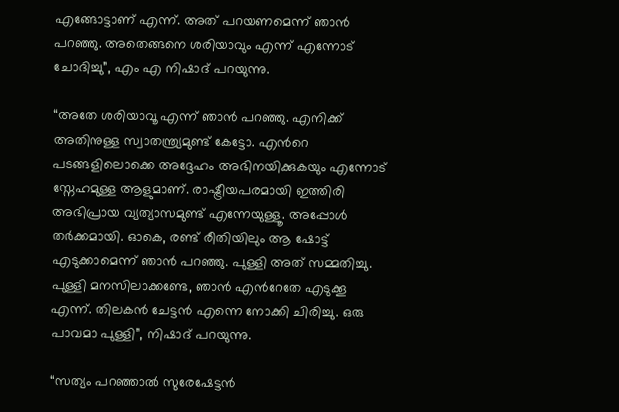എങ്ങോട്ടാണ് എന്ന്. അത് പറയണമെന്ന് ഞാന്‍ പറഞ്ഞു. അതെങ്ങനെ ശരിയാവും എന്ന് എന്നോട് ചോദിച്ചു”, എം എ നിഷാദ് പറയുന്നു.

“അതേ ശരിയാവൂ എന്ന് ഞാന്‍ പറഞ്ഞു. എനിക്ക് അതിനുള്ള സ്വാതന്ത്ര്യമുണ്ട് കേട്ടോ. എന്‍റെ പടങ്ങളിലൊക്കെ അദ്ദേഹം അഭിനയിക്കുകയും എന്നോട് സ്നേഹമുള്ള ആളുമാണ്. രാഷ്ട്രീയപരമായി ഇത്തിരി അഭിപ്രായ വ്യത്യാസമുണ്ട് എന്നേയുള്ളൂ. അപ്പോള്‍ തര്‍ക്കമായി. ഓകെ, രണ്ട് രീതിയിലും ആ ഷോട്ട് എടുക്കാമെന്ന് ഞാന്‍ പറഞ്ഞു. പുള്ളി അത് സമ്മതിച്ചു. പുള്ളി മനസിലാക്കണ്ടേ, ഞാന്‍ എന്‍റേതേ എടുക്കൂ എന്ന്. തിലകന്‍ ചേട്ടന്‍ എന്നെ നോക്കി ചിരിച്ചു. ഒരു പാവമാ പുള്ളി”, നിഷാദ് പറയുന്നു.

“സത്യം പറഞ്ഞാല്‍ സുരേഷേട്ടന്‍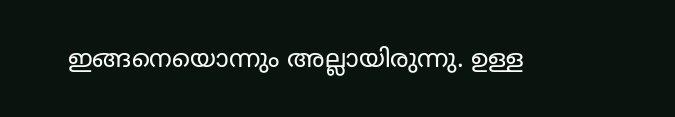ഇങ്ങനെയൊന്നും അല്ലായിരുന്നു. ഉള്ള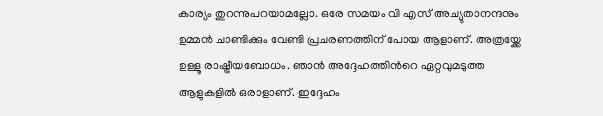കാര്യം തുറന്നുപറയാമല്ലോ. ഒരേ സമയം വി എസ് അച്യുതാനന്ദനും ഉമ്മന്‍ ചാണ്ടിക്കും വേണ്ടി പ്രചരണത്തിന് പോയ ആളാണ്. അത്രയ്ക്കേ ഉള്ളൂ രാഷ്ട്രീയബോധം. ഞാന്‍ അദ്ദേഹത്തിന്‍റെ ഏറ്റവുമടുത്ത ആളുകളില്‍ ഒരാളാണ്. ഇദ്ദേഹം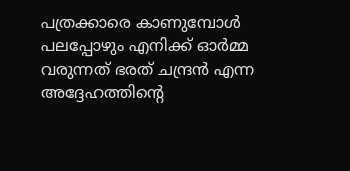പത്രക്കാരെ കാണുമ്പോള്‍ പലപ്പോഴും എനിക്ക് ഓര്‍മ്മ വരുന്നത് ഭരത് ചന്ദ്രന്‍ എന്ന അദ്ദേഹത്തിന്‍റെ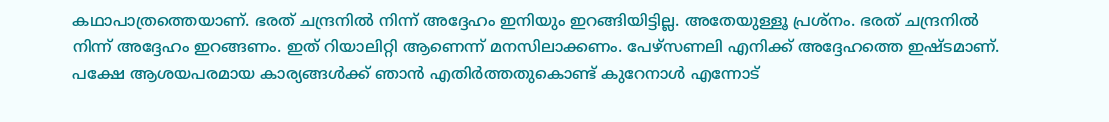കഥാപാത്രത്തെയാണ്. ഭരത് ചന്ദ്രനില്‍ നിന്ന് അദ്ദേഹം ഇനിയും ഇറങ്ങിയിട്ടില്ല. അതേയുള്ളൂ പ്രശ്നം. ഭരത് ചന്ദ്രനില്‍ നിന്ന് അദ്ദേഹം ഇറങ്ങണം. ഇത് റിയാലിറ്റി ആണെന്ന് മനസിലാക്കണം. പേഴ്സണലി എനിക്ക് അദ്ദേഹത്തെ ഇഷ്ടമാണ്. പക്ഷേ ആശയപരമായ കാര്യങ്ങള്‍ക്ക് ഞാന്‍ എതിര്‍ത്തതുകൊണ്ട് കുറേനാള്‍ എന്നോട്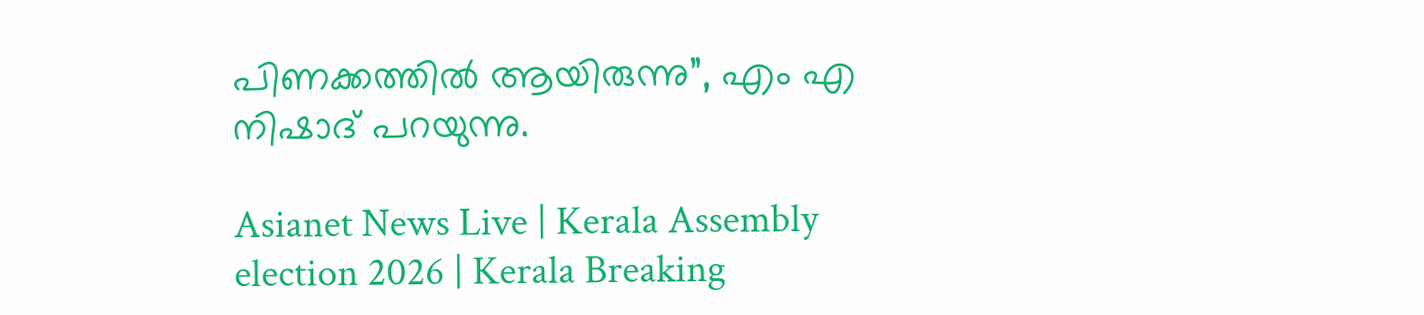പിണക്കത്തില്‍ ആയിരുന്നു”, എം എ നിഷാദ് പറയുന്നു.

Asianet News Live | Kerala Assembly election 2026 | Kerala Breaking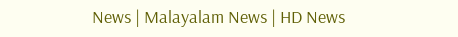News | Malayalam News | HD News